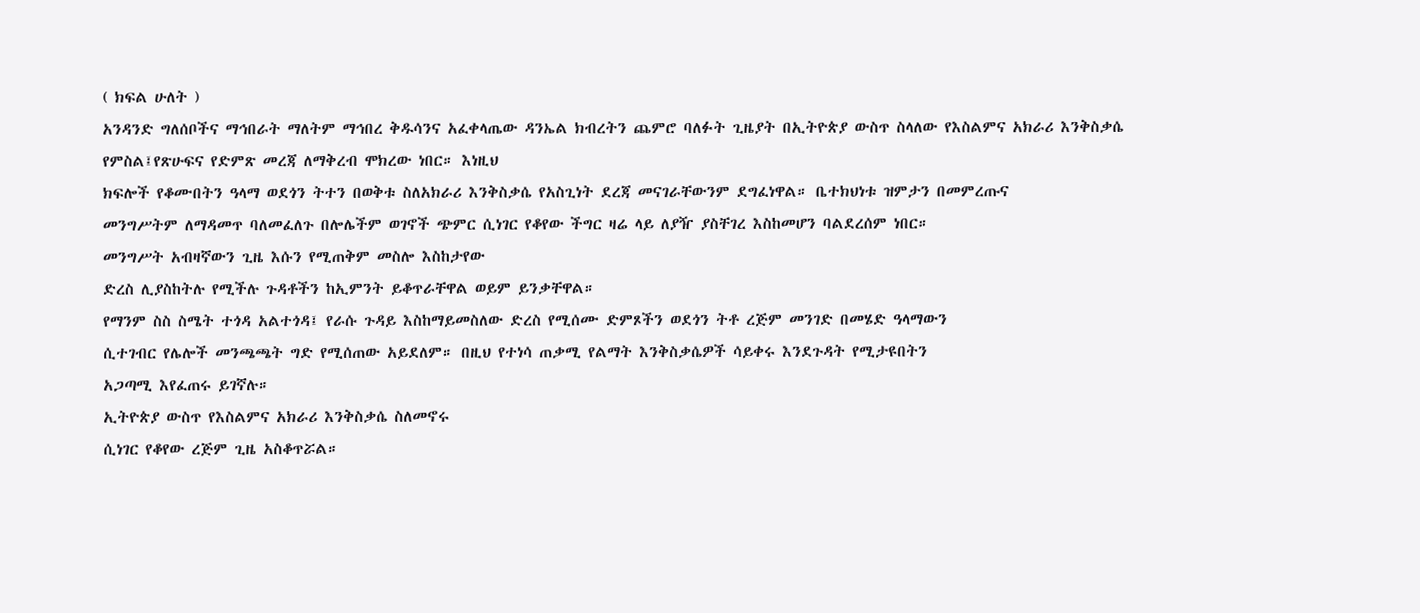( ክፍል ሁለት )
አንዳንድ ግለሰቦችና ማኅበራት ማለትም ማኅበረ ቅዱሳንና አፈቀላጤው ዳንኤል ክብረትን ጨምሮ ባለፉት ጊዜያት በኢትዮጵያ ውስጥ ስላለው የእስልምና አክራሪ እንቅስቃሴ
የምስል፤የጽሁፍና የድምጽ መረጃ ለማቅረብ ሞክረው ነበር። እነዚህ
ክፍሎች የቆሙበትን ዓላማ ወደጎን ትተን በወቅቱ ስለአክራሪ እንቅስቃሴ የአስጊነት ደረጃ መናገራቸውንም ደግፈነዋል። ቤተክህነቱ ዝምታን በመምረጡና
መንግሥትም ለማዳመጥ ባለመፈለጉ በሎሌችም ወገኖች ጭምር ሲነገር የቆየው ችግር ዛሬ ላይ ለያዥ ያስቸገረ እስከመሆን ባልደረሰም ነበር።
መንግሥት አብዛኛውን ጊዜ እሱን የሚጠቅም መስሎ እስከታየው
ድረስ ሊያስከትሉ የሚችሉ ጉዳቶችን ከኢምንት ይቆጥራቸዋል ወይም ይንቃቸዋል።
የማንም ስስ ስሜት ተጎዳ አልተጎዳ፤ የራሱ ጉዳይ እስከማይመስለው ድረስ የሚሰሙ ድምጾችን ወደጎን ትቶ ረጅም መንገድ በመሄድ ዓላማውን
ሲተገብር የሌሎች መንጫጫት ግድ የሚሰጠው አይደለም። በዚህ የተነሳ ጠቃሚ የልማት እንቅስቃሴዎች ሳይቀሩ እንደጉዳት የሚታዩበትን
አጋጣሚ እየፈጠሩ ይገኛሉ።
ኢትዮጵያ ውስጥ የእስልምና አክራሪ እንቅስቃሴ ስለመኖሩ
ሲነገር የቆየው ረጅም ጊዜ አስቆጥሯል።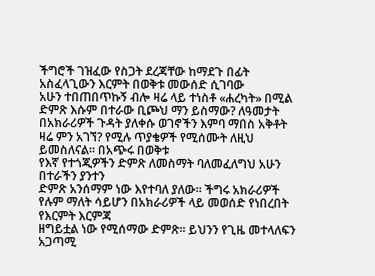ችግሮች ገዝፈው የስጋት ደረጃቸው ከማደጉ በፊት አስፈላጊውን እርምት በወቅቱ መውሰድ ሲገባው
አሁን ተበጠበጥኩኝ ብሎ ዛሬ ላይ ተነስቶ «ሐረካት» በሚል ድምጽ እሱም በተራው ቢጮህ ማን ይስማው? ለዓመታት በአክራሪዎች ጉዳት ያለቀሱ ወገኖችን እምባ ማበስ አቅቶት ዛሬ ምን አገኘ? የሚሉ ጥያቄዎች የሚሰሙት ለዚህ ይመስለናል። በአጭሩ በወቅቱ
የእኛ የተጎጂዎችን ድምጽ ለመስማት ባለመፈለግህ አሁን በተራችን ያንተን
ድምጽ አንሰማም ነው እየተባለ ያለው። ችግሩ አክራሪዎች የሉም ማለት ሳይሆን በአክራሪዎች ላይ መወሰድ የነበረበት የእርምት እርምጃ
ዘግይቷል ነው የሚሰማው ድምጽ። ይህንን የጊዜ መተላለፍን አጋጣሚ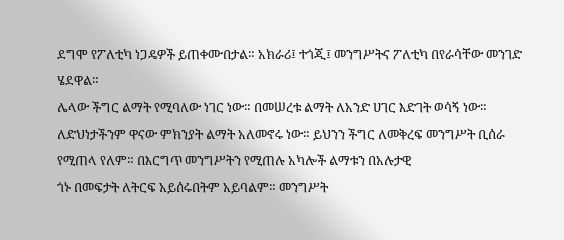ደግሞ የፖለቲካ ነጋዴዎች ይጠቀሙበታል። አክራሪ፤ ተጎጂ፤ መንግሥትና ፖለቲካ በየራሳቸው መንገድ ሄደዋል።
ሌላው ችግር ልማት የሚባለው ነገር ነው። በመሠረቱ ልማት ለአንድ ሀገር እድገት ወሳኝ ነው። ለድህነታችንም ዋናው ምክንያት ልማት አለመኖሩ ነው። ይህንን ችግር ለመቅረፍ መንግሥት ቢሰራ
የሚጠላ የለም። በእርግጥ መንግሥትን የሚጠሉ አካሎች ልማቱን በአሉታዊ
ጎኑ በመፍታት ለትርፍ አይሰሩበትም አይባልም። መንግሥት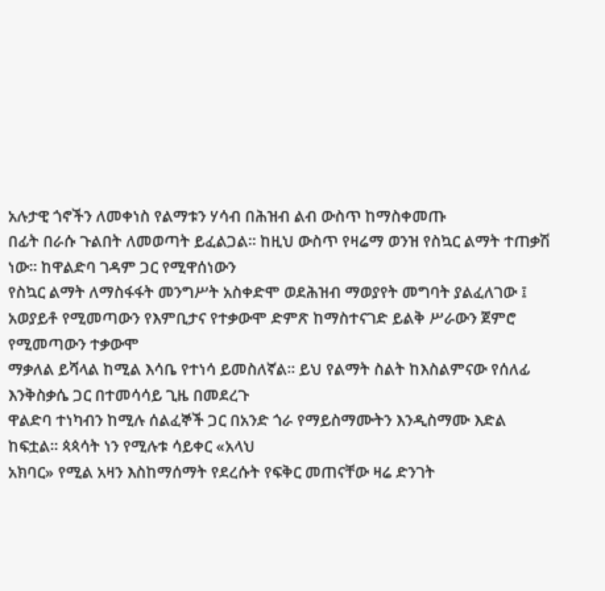አሉታዊ ጎኖችን ለመቀነስ የልማቱን ሃሳብ በሕዝብ ልብ ውስጥ ከማስቀመጡ
በፊት በራሱ ጉልበት ለመወጣት ይፈልጋል። ከዚህ ውስጥ የዛሬማ ወንዝ የስኳር ልማት ተጠቃሽ ነው። ከዋልድባ ገዳም ጋር የሚዋሰነውን
የስኳር ልማት ለማስፋፋት መንግሥት አስቀድሞ ወደሕዝብ ማወያየት መግባት ያልፈለገው ፤ አወያይቶ የሚመጣውን የእምቢታና የተቃውሞ ድምጽ ከማስተናገድ ይልቅ ሥራውን ጀምሮ የሚመጣውን ተቃውሞ
ማቃለል ይሻላል ከሚል እሳቤ የተነሳ ይመስለኛል። ይህ የልማት ስልት ከእስልምናው የሰለፊ እንቅስቃሴ ጋር በተመሳሳይ ጊዜ በመደረጉ
ዋልድባ ተነካብን ከሚሉ ሰልፈኞች ጋር በአንድ ጎራ የማይስማሙትን እንዲስማሙ እድል ከፍቷል። ጳጳሳት ነን የሚሉቱ ሳይቀር «አላህ
አክባር» የሚል አዛን እስከማሰማት የደረሱት የፍቅር መጠናቸው ዛሬ ድንገት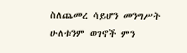ስለጨመረ ሳይሆን መንግሥት ሁለቱንም ወገኖች ምን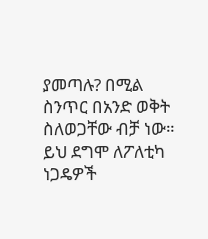ያመጣሉ? በሚል ስንጥር በአንድ ወቅት ስለወጋቸው ብቻ ነው። ይህ ደግሞ ለፖለቲካ ነጋዴዎች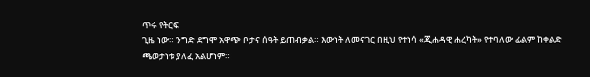ጥሩ የትርፍ
ጊዜ ነው። ንግድ ደግሞ አዋጭ ቦታና ሰዓት ይጠብቃል። እውነት ለመናገር በዚህ የተነሳ «ጂሐዳዊ ሐረካት» የተባለው ፊልም ከቀልድ
ጫወታነቱ ያለፈ አልሆነም።